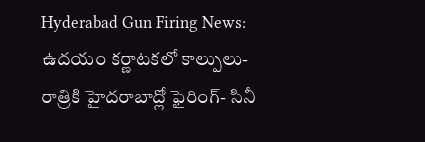Hyderabad Gun Firing News: ఉదయం కర్ణాటకలో కాల్పులు- రాత్రికి హైదరాబాద్లో ఫైరింగ్- సినీ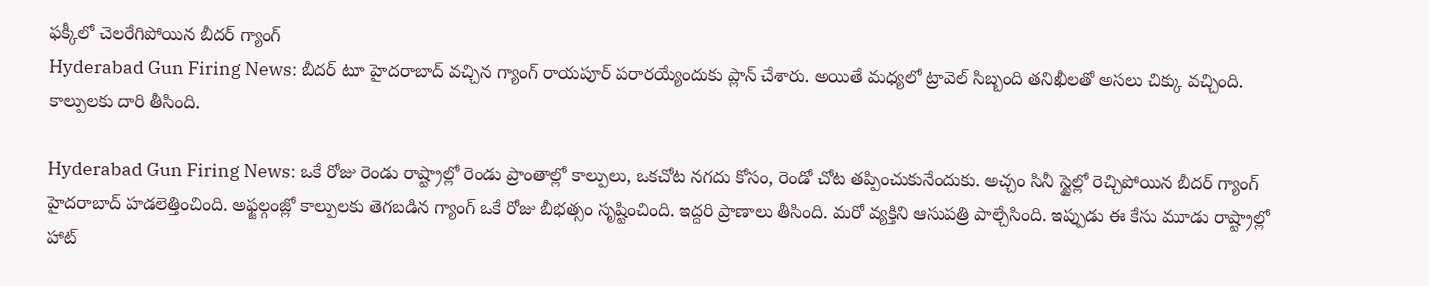ఫక్కీలో చెలరేగిపోయిన బీదర్ గ్యాంగ్
Hyderabad Gun Firing News: బీదర్ టూ హైదరాబాద్ వచ్చిన గ్యాంగ్ రాయపూర్ పరారయ్యేందుకు ప్లాన్ చేశారు. అయితే మధ్యలో ట్రావెల్ సిబ్బంది తనిఖీలతో అసలు చిక్కు వచ్చింది. కాల్పులకు దారి తీసింది.

Hyderabad Gun Firing News: ఒకే రోజు రెండు రాష్ట్రాల్లో రెండు ప్రాంతాల్లో కాల్పులు, ఒకచోట నగదు కోసం, రెండో చోట తప్పించుకునేందుకు. అచ్చం సినీ స్టైల్లో రెచ్చిపోయిన బీదర్ గ్యాంగ్ హైదరాబాద్ హడలెత్తించింది. అఫ్జల్గంజ్లో కాల్పులకు తెగబడిన గ్యాంగ్ ఒకే రోజు బీభత్సం సృష్టించింది. ఇద్దరి ప్రాణాలు తీసింది. మరో వ్యక్తిని ఆసుపత్రి పాల్చేసింది. ఇప్పుడు ఈ కేసు మూడు రాష్ట్రాల్లో హాట్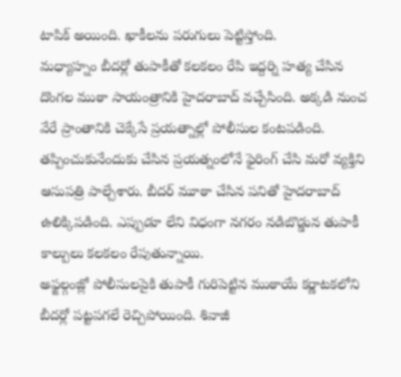టాపిక్ అయింది. ఖాకీలను పరుగులు పెట్టిస్తోంది.
మధ్యాహ్నం బీదర్లో తుపాకీతో కలకలం రేపి ఇద్దర్ని హత్య చేసిన దొంగల ముఠా సాయంత్రానికి హైదరాబాద్ వచ్చేసింది. అక్కడి నుంచ వేరే ప్రాంతానికి చెక్కేసే ప్రయత్నాల్లో పోలీసుల కంటపడింది. తప్పించుకునేందుకు చేసిన ప్రయత్నంలోనే ఫైరింగ్ చేసి మరో వ్యక్తిని ఆసుపత్రి పాల్చేశారు. బీదర్ మూఠా చేసిన పనితో హైదరాబాద్ ఉలిక్కిపడింది. ఎప్పుడూ లేని విధంగా నగరం నడిబొడ్డున తుపాకీ కాల్పులు కలకలం రేపుతున్నాయి.
అఫ్జల్గంజ్లో పోలీసులపైకి తుపాకీ గురిపెట్టిన ముఠాయే కర్ణాటకలోని బీదర్లో పట్టపగలే రెచ్చిపోయింది. శివాజీ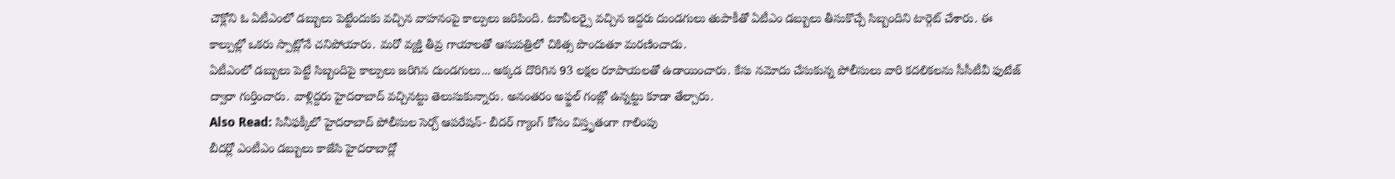చౌక్లోని ఓ ఏటీఎంలో డబ్బులు పెట్టేందుకు వచ్చిన వాహనంపై కాల్పులు జరిపింది. టూవీలర్పై వచ్చిన ఇద్దరు దుండగులు తుపాకీతో ఏటీఎం డబ్బులు తీసుకొచ్చే సిబ్బందిని టార్గెట్ చేశారు. ఈ కాల్పుల్లో ఒకరు స్పాట్లోనే చనిపోయారు. మరో వ్యక్తి తీవ్ర గాయాలతో ఆసుపత్రిలో చికిత్స పొందుతూ మరణించాడు.
ఏటీఎంలో డబ్బులు పెట్టే సిబ్బందిపై కాల్పులు జరిగిన దుండగులు... అక్కడ దొరిగిన 93 లక్షల రూపాయలతో ఉడాయించారు. కేసు నమోదు చేసుకున్న పోలీసులు వారి కదలికలను సీసీటీవీ ఫుటేజ్ ద్వారా గుర్తించారు. వాళ్లిద్దరు హైదరాబాద్ వచ్చినట్టు తెలుసుకున్నారు. అనంతరం అఫ్జల్ గంజ్లో ఉన్నట్టు కూడా తేల్చారు.
Also Read: సినీఫక్కీలో హైదరాబాద్ పోలీసుల సెర్చ్ ఆపరేషన్- బీదర్ గ్యాంగ్ కోసం విస్తృతంగా గాలింపు
బీదర్లో ఎంటీఎం డబ్బులు కాజేసి హైదరాబాద్లో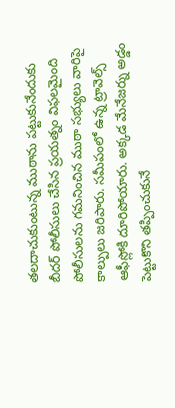తలదాచుకుంటున్న ముఠాను పట్టుకునేందుకు బీదర్ పోలీసులు చేసిన ప్రయత్నం విఫలమైంది పోలీసులను గమనించిన ముఠా సభ్యులు వారిపై కాల్పులు జరిపారు. సమీపంలో ఉన్న ట్రావెల్స్ ఆఫీస్లోకి దూరిపోయారు. అక్కడ మేనేజర్ను అడ్డం పెట్టుకొని తప్పించుకునే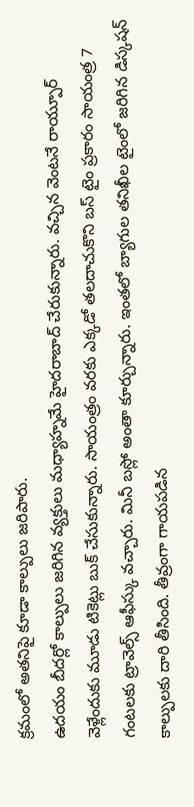క్రమంలో అతనిపై కూడా కాల్పులు జరిపారు.
ఉదయం బీదర్లో కాల్పులు జరిగిన వ్యక్తులు మధ్యాహ్నమే హైదరాబాద్ చేరుకున్నారు. వచ్చిన వెంటనే రాయ్పూర్ వెళ్లేందుకు మూడు టికెట్లు బుక్ చేసుకున్నారు. సాయంత్రం వరకు ఎక్కడో తలదాచుకొని బస్ టైం ప్రకారం సాయంత్ర 7 గంటలకు ట్రావెల్స్ ఆఫీస్కు వచ్చారు. మినీ బస్లో అంతా కూర్చున్నారు. ఇంతలో బ్యాగుల తనిఖీల టైంలో జరిగిన డిస్కషన్ కాల్పులకు దారి తీసింది. తీవ్రంగా గాయపడిన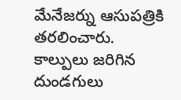మేనేజర్ను ఆసుపత్రికి తరలించారు.
కాల్పులు జరిగిన దుండగులు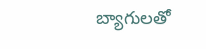బ్యాగులతో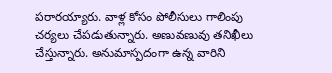పరారయ్యారు. వాళ్ల కోసం పోలీసులు గాలింపు చర్యలు చేపడుతున్నారు. అణువణువు తనిఖీలు చేస్తున్నారు. అనుమాస్పదంగా ఉన్న వారిని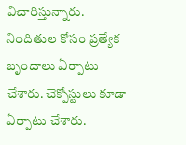విచారిస్తున్నారు. నిందితుల కోసం ప్రత్యేక బృందాలు ఏర్పాటు చేశారు. చెక్పోస్టులు కూడా ఏర్పాటు చేశారు.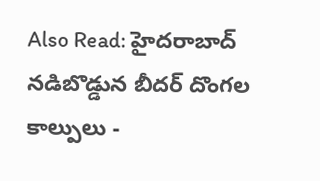Also Read: హైదరాబాద్ నడిబొడ్డున బీదర్ దొంగల కాల్పులు -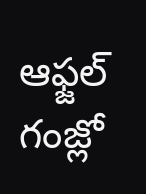ఆఫ్జల్ గంజ్లో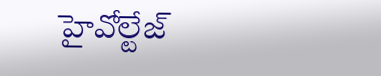హైవోల్టేజ్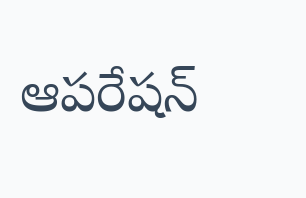ఆపరేషన్